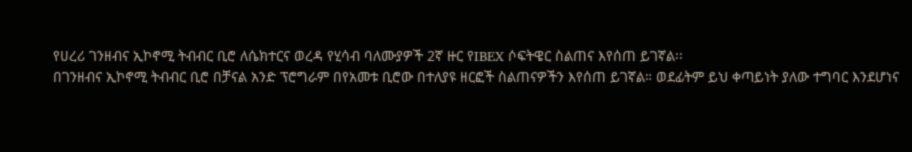የሀረሪ ገንዘብና ኢኮኖሚ ትብብር ቢሮ ለሴክተርና ወረዳ የሂሳብ ባለሙያዎች 2ኛ ዙር የIBEX ሶፍትዌር ስልጠና እየሰጠ ይገኛል፡፡
በገንዘብና ኢኮኖሚ ትብብር ቢሮ በቻናል አንድ ፕሮግራም በየአመቱ ቢሮው በተለያዩ ዘርፎች ስልጠናዎችን እየሰጠ ይገኛል። ወደፊትም ይህ ቀጣይነት ያለው ተግባር እንደሆነና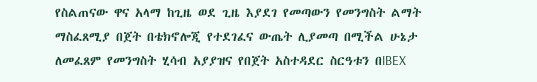የስልጠናው ዋና አላማ ከጊዜ ወደ ጊዜ እያደገ የመጣውን የመንግስት ልማት ማስፈጸሚያ በጀት በቴክኖሎጂ የተደገፈና ውጤት ሊያመጣ በሚችል ሁኔታ ለመፈጸም የመንግስት ሂሳብ አያያዝና የበጀት አስተዳደር ስርዓቱን በIBEX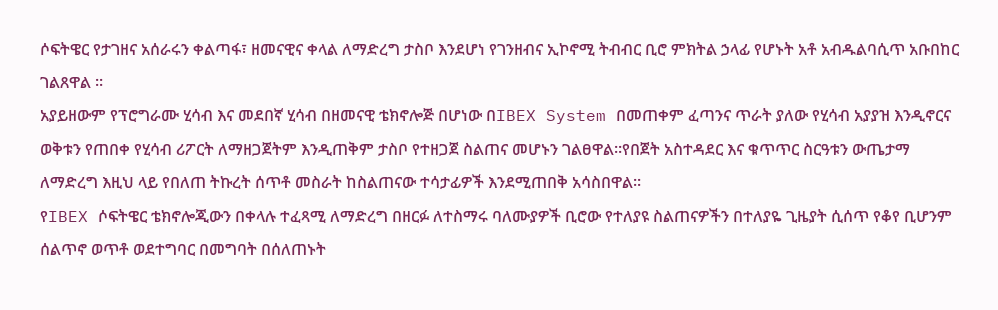ሶፍትዌር የታገዘና አሰራሩን ቀልጣፋ፣ ዘመናዊና ቀላል ለማድረግ ታስቦ እንደሆነ የገንዘብና ኢኮኖሚ ትብብር ቢሮ ምክትል ኃላፊ የሆኑት አቶ አብዱልባሲጥ አቡበከር ገልጸዋል ፡፡
አያይዘውም የፕሮግራሙ ሂሳብ እና መደበኛ ሂሳብ በዘመናዊ ቴክኖሎጅ በሆነው በIBEX System በመጠቀም ፈጣንና ጥራት ያለው የሂሳብ አያያዝ እንዲኖርና ወቅቱን የጠበቀ የሂሳብ ሪፖርት ለማዘጋጀትም እንዲጠቅም ታስቦ የተዘጋጀ ስልጠና መሆኑን ገልፀዋል፡፡የበጀት አስተዳደር እና ቁጥጥር ስርዓቱን ውጤታማ ለማድረግ እዚህ ላይ የበለጠ ትኩረት ሰጥቶ መስራት ከስልጠናው ተሳታፊዎች እንደሚጠበቅ አሳስበዋል፡፡
የIBEX ሶፍትዌር ቴክኖሎጂውን በቀላሉ ተፈጻሚ ለማድረግ በዘርፉ ለተስማሩ ባለሙያዎች ቢሮው የተለያዩ ስልጠናዎችን በተለያዬ ጊዜያት ሲሰጥ የቆየ ቢሆንም ሰልጥኖ ወጥቶ ወደተግባር በመግባት በሰለጠኑት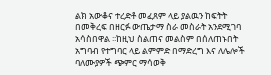ልክ አውቆና ተረድቶ መፈጸም ላይ ያልዉን ከፍትት በመቅረፍ በዘርፉ ውጤታማ ስራ መስራት አንደሚገባ አሳስበዋል ፡፡ከዚህ ስልጠና መልስም በሰለጠኑበት አግባብ የተግባር ላይ ልምምድ በማድረግ እና ለሌሎች ባለሙያዎች ጭምር ማሳወቅ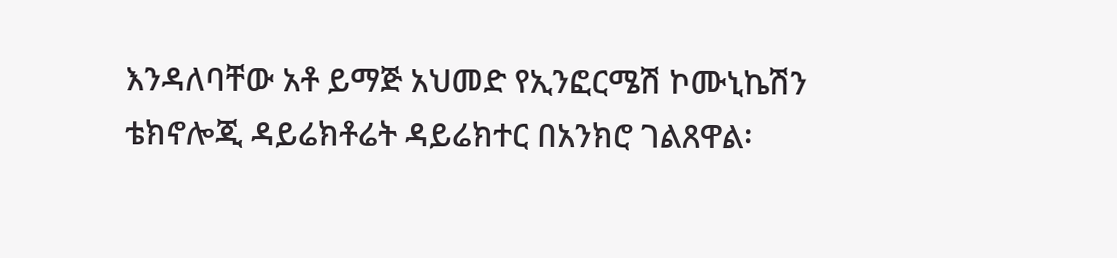እንዳለባቸው አቶ ይማጅ አህመድ የኢንፎርሜሽ ኮሙኒኬሽን ቴክኖሎጂ ዳይሬክቶሬት ዳይሬክተር በአንክሮ ገልጸዋል፡